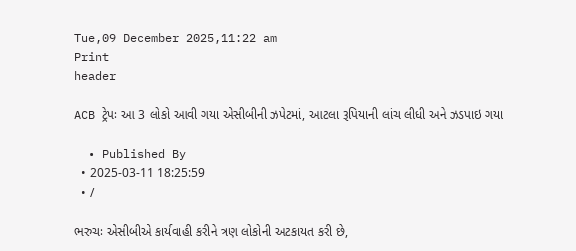Tue,09 December 2025,11:22 am
Print
header

ACB ટ્રેપઃ આ 3 લોકો આવી ગયા એસીબીની ઝપેટમાં, આટલા રૂપિયાની લાંચ લીધી અને ઝડપાઇ ગયા

  • Published By
  • 2025-03-11 18:25:59
  • /

ભરુચઃ એસીબીએ કાર્યવાહી કરીને ત્રણ લોકોની અટકાયત કરી છે,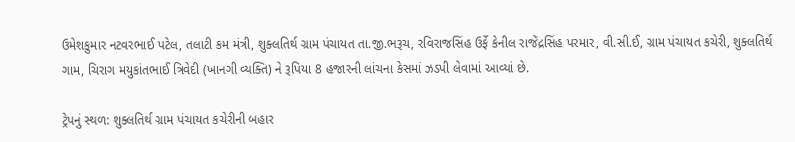ઉમેશકુમાર નટવરભાઈ પટેલ, તલાટી કમ મંત્રી, શુક્લતિર્થ ગ્રામ પંચાયત તા.જી.ભરૂચ, રવિરાજસિંહ ઉર્ફે કેનીલ રાજેંદ્રસિંહ પરમાર, વી.સી.ઈ, ગ્રામ પંચાયત કચેરી, શુક્લતિર્થ ગામ, ચિરાગ મયુકાંતભાઈ ત્રિવેદી (ખાનગી વ્યક્તિ) ને રૂપિયા 8 હજારની લાંચના કેસમાં ઝડપી લેવામાં આવ્યાં છે.

ટ્રેપનું સ્થળ: શુક્લતિર્થ ગ્રામ પંચાયત કચેરીની બહાર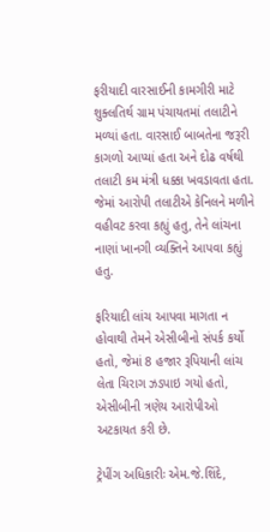ફરીયાદી વારસાઈની કામગીરી માટે શુક્લતિર્થ ગ્રામ પંચાયતમાં તલાટીને મળ્યાં હતા. વારસાઈ બાબતેના જરૂરી કાગળો આપ્યાં હતા અને દોઢ વર્ષથી તલાટી કમ મંત્રી ધક્કા ખવડાવતા હતા. જેમાં આરોપી તલાટીએ કેનિલને મળીને વહીવટ કરવા કહ્યું હતુ, તેને લાંચના નાણાં ખાનગી વ્યક્તિને આપવા કહ્યું હતુ.

ફરિયાદી લાંચ આપવા માગતા ન હોવાથી તેમને એસીબીનો સંપર્ક કર્યો હતો, જેમાં 8 હજાર રૂપિયાની લાંચ લેતા ચિરાગ ઝડપાઇ ગયો હતો, એસીબીની ત્રણેય આરોપીઓ અટકાયત કરી છે.

ટ્રેપીંગ અધિકારીઃ એમ.જે.શિંદે,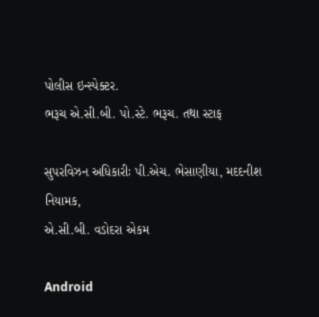પોલીસ ઇન્સ્પેક્ટર.
ભરૂચ એ.સી.બી. પો.સ્ટે. ભરૂચ. તથા સ્ટાફ

સુપરવિઝન અધિકારીઃ પી.એચ. ભેસાણીયા, મદદનીશ નિયામક,
એ.સી.બી. વડોદરા એકમ

Android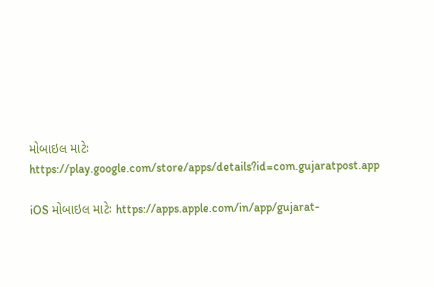મોબાઇલ માટેઃ https://play.google.com/store/apps/details?id=com.gujaratpost.app

iOS મોબાઇલ માટેઃ https://apps.apple.com/in/app/gujarat-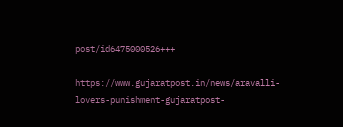post/id6475000526+++

https://www.gujaratpost.in/news/aravalli-lovers-punishment-gujaratpost-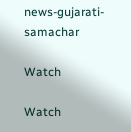news-gujarati-samachar

Watch

Watch